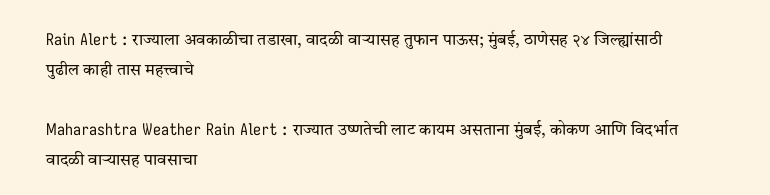Rain Alert : राज्याला अवकाळीचा तडाखा, वादळी वाऱ्यासह तुफान पाऊस; मुंबई, ठाणेसह २४ जिल्ह्यांसाठी पुढील काही तास महत्त्वाचे

Maharashtra Weather Rain Alert : राज्यात उष्णतेची लाट कायम असताना मुंबई, कोकण आणि विदर्भात वादळी वाऱ्यासह पावसाचा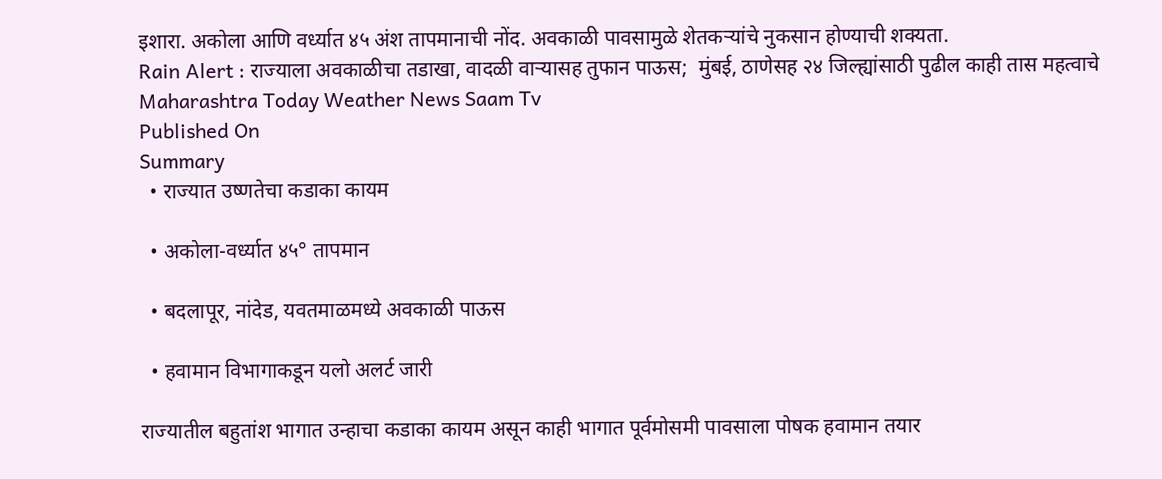इशारा. अकोला आणि वर्ध्यात ४५ अंश तापमानाची नोंद. अवकाळी पावसामुळे शेतकऱ्यांचे नुकसान होण्याची शक्यता.
Rain Alert : राज्याला अवकाळीचा तडाखा, वादळी वाऱ्यासह तुफान पाऊस;  मुंबई, ठाणेसह २४ जिल्ह्यांसाठी पुढील काही तास महत्वाचे
Maharashtra Today Weather News Saam Tv
Published On
Summary
  • राज्यात उष्णतेचा कडाका कायम

  • अकोला-वर्ध्यात ४५° तापमान

  • बदलापूर, नांदेड, यवतमाळमध्ये अवकाळी पाऊस

  • हवामान विभागाकडून यलो अलर्ट जारी

राज्यातील बहुतांश भागात उन्हाचा कडाका कायम असून काही भागात पूर्वमोसमी पावसाला पोषक हवामान तयार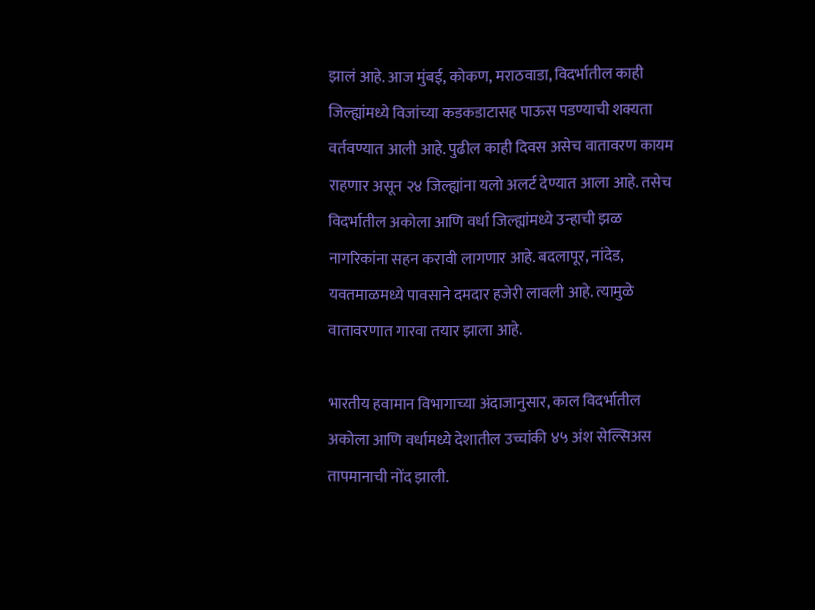झालं आहे. आज मुंबई, कोकण, मराठवाडा, विदर्भातील काही जिल्ह्यांमध्ये विजांच्या कडकडाटासह पाऊस पडण्याची शक्यता वर्तवण्यात आली आहे. पुढील काही दिवस असेच वातावरण कायम राहणार असून २४ जिल्ह्यांना यलो अलर्ट देण्यात आला आहे. तसेच विदर्भातील अकोला आणि वर्धा जिल्ह्यांमध्ये उन्हाची झळ नागरिकांना सहन करावी लागणार आहे. बदलापूर, नांदेड, यवतमाळमध्ये पावसाने दमदार हजेरी लावली आहे. त्यामुळे वातावरणात गारवा तयार झाला आहे.

भारतीय हवामान विभागाच्या अंदाजानुसार, काल विदर्भातील अकोला आणि वर्धामध्ये देशातील उच्चांकी ४५ अंश सेल्सिअस तापमानाची नोंद झाली.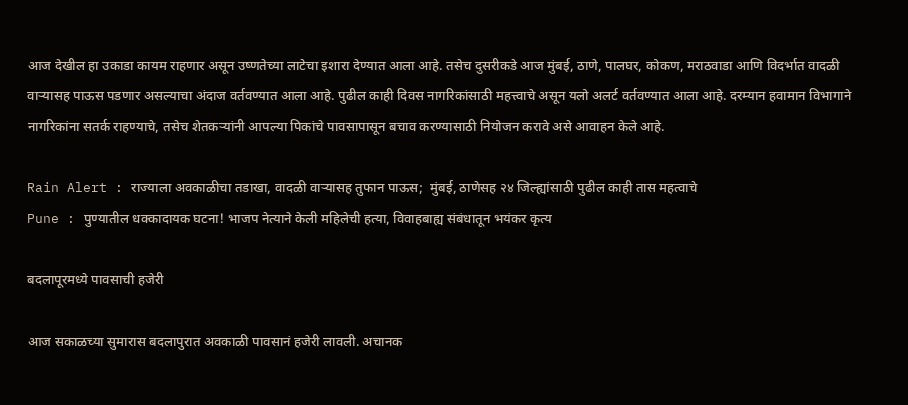आज देखील हा उकाडा कायम राहणार असून उष्णतेच्या लाटेचा इशारा देण्यात आला आहे. तसेच दुसरीकडे आज मुंबई, ठाणे, पालघर, कोकण, मराठवाडा आणि विदर्भात वादळी वाऱ्यासह पाऊस पडणार असल्याचा अंदाज वर्तवण्यात आला आहे. पुढील काही दिवस नागरिकांसाठी महत्त्वाचे असून यलो अलर्ट वर्तवण्यात आला आहे. दरम्यान हवामान विभागाने नागरिकांना सतर्क राहण्याचे, तसेच शेतकऱ्यांनी आपल्या पिकांचे पावसापासून बचाव करण्यासाठी नियोजन करावे असे आवाहन केले आहे.

Rain Alert : राज्याला अवकाळीचा तडाखा, वादळी वाऱ्यासह तुफान पाऊस;  मुंबई, ठाणेसह २४ जिल्ह्यांसाठी पुढील काही तास महत्वाचे
Pune : पुण्यातील धक्कादायक घटना! भाजप नेत्याने केली महिलेची हत्या, विवाहबाह्य संबंधातून भयंकर कृत्य

बदलापूरमध्ये पावसाची हजेरी

आज सकाळच्या सुमारास बदलापुरात अवकाळी पावसानं हजेरी लावली. अचानक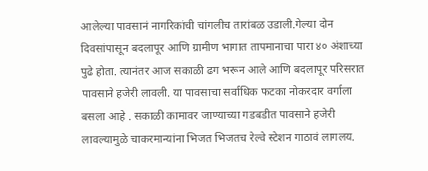आलेल्या पावसानं नागरिकांची चांगलीच तारांबळ उडाली.गेल्या दोन दिवसांपासून बदलापूर आणि ग्रामीण भागात तापमानाचा पारा ४० अंशाच्या पुढे होता. त्यानंतर आज सकाळी ढग भरून आले आणि बदलापूर परिसरात पावसाने हजेरी लावली. या पावसाचा सर्वाधिक फटका नोकरदार वर्गाला बसला आहे . सकाळी कामावर जाण्याच्या गडबडीत पावसाने हजेरी लावल्यामुळे चाकरमान्यांना भिजत भिजतच रेल्वे स्टेशन गाठावं लागलय.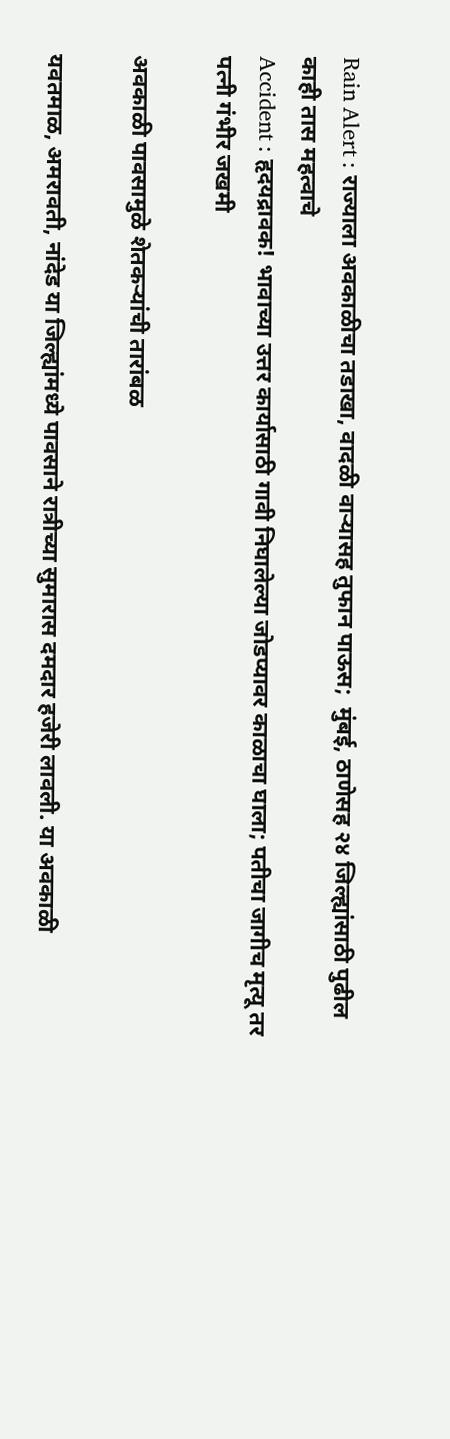Rain Alert : राज्याला अवकाळीचा तडाखा, वादळी वाऱ्यासह तुफान पाऊस;  मुंबई, ठाणेसह २४ जिल्ह्यांसाठी पुढील काही तास महत्वाचे
Accident : हृदयद्रावक! भावाच्या उत्तर कार्यासाठी गावी निघालेल्या जोडप्यावर काळाचा घाला; पतीचा जागीच मृत्यू तर पत्नी गंभीर जखमी

अवकाळी पावसामुळे शेतकऱ्यांची तारांबळ

यवतमाळ, अमरावती, नांदेड या जिल्ह्यांमध्ये पावसाने रात्रीच्या सुमारास दमदार हजेरी लावली. या अवकाळी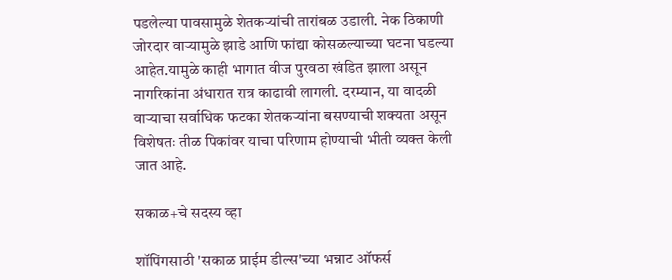पडलेल्या पावसामुळे शेतकऱ्यांची तारांबळ उडाली. नेक ठिकाणी जोरदार वाऱ्यामुळे झाडे आणि फांद्या कोसळल्याच्या घटना घडल्या आहेत.यामुळे काही भागात वीज पुरवठा खंडित झाला असून नागरिकांना अंधारात रात्र काढावी लागली. दरम्यान, या वादळी वाऱ्याचा सर्वाधिक फटका शेतकऱ्यांना बसण्याची शक्यता असून विशेषतः तीळ पिकांवर याचा परिणाम होण्याची भीती व्यक्त केली जात आहे.

सकाळ+चे सदस्य व्हा

शॉपिंगसाठी 'सकाळ प्राईम डील्स'च्या भन्नाट ऑफर्स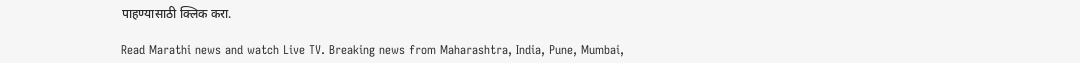पाहण्यासाठी क्लिक करा.

Read Marathi news and watch Live TV. Breaking news from Maharashtra, India, Pune, Mumbai,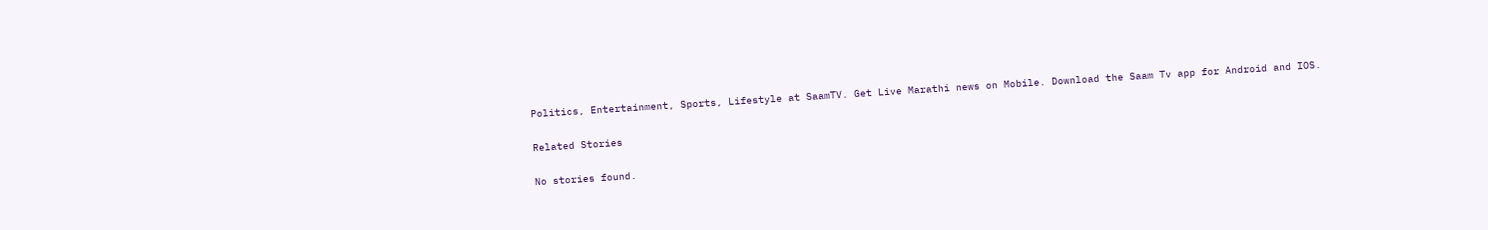Politics, Entertainment, Sports, Lifestyle at SaamTV. Get Live Marathi news on Mobile. Download the Saam Tv app for Android and IOS.

Related Stories

No stories found.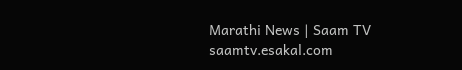Marathi News | Saam TV
saamtv.esakal.com